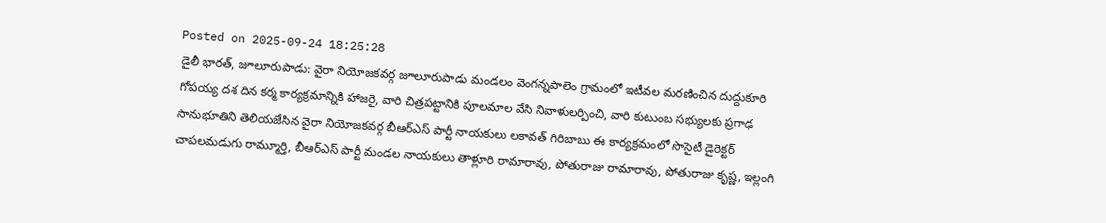Posted on 2025-09-24 18:25:28
డైలీ భారత్, జూలూరుపాడు: వైరా నియోజకవర్గ జూలూరుపాడు మండలం వెంగన్నపాలెం గ్రామంలో ఇటీవల మరణించిన దుద్దుకూరి గోపయ్య దశ దిన కర్మ కార్యక్రమాన్నికి హాజరై, వారి చిత్రపట్టానికి పూలమాల వేసి నివాళులర్పించి, వారి కుటుంబ సభ్యులకు ప్రగాఢ సానుభూతిని తెలియజేసిన వైరా నియోజకవర్గ బీఆర్ఎస్ పార్టీ నాయకులు లకావత్ గిరిబాబు ఈ కార్యక్రమంలో సొసైటీ డైరెక్టర్ చాపలమడుగు రామ్మూర్తి, బీఆర్ఎస్ పార్టీ మండల నాయకులు తాళ్లూరి రామారావు, పోతురాజు రామారావు, పోతురాజు కృష్ణ, ఇల్లంగి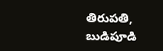తిరుపతి, బుడిపూడి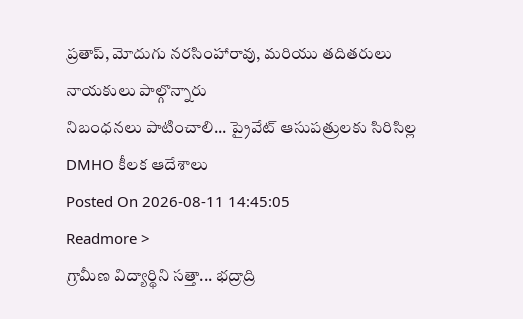ప్రతాప్, మోదుగు నరసింహారావు, మరియు తదితరులు నాయకులు పాల్గొన్నారు
నిబంధనలు పాటించాలి... ప్రైవేట్ ఆసుపత్రులకు సిరిసిల్ల DMHO కీలక ఆదేశాలు
Posted On 2026-08-11 14:45:05
Readmore >
గ్రామీణ విద్యార్థిని సత్తా... భద్రాద్రి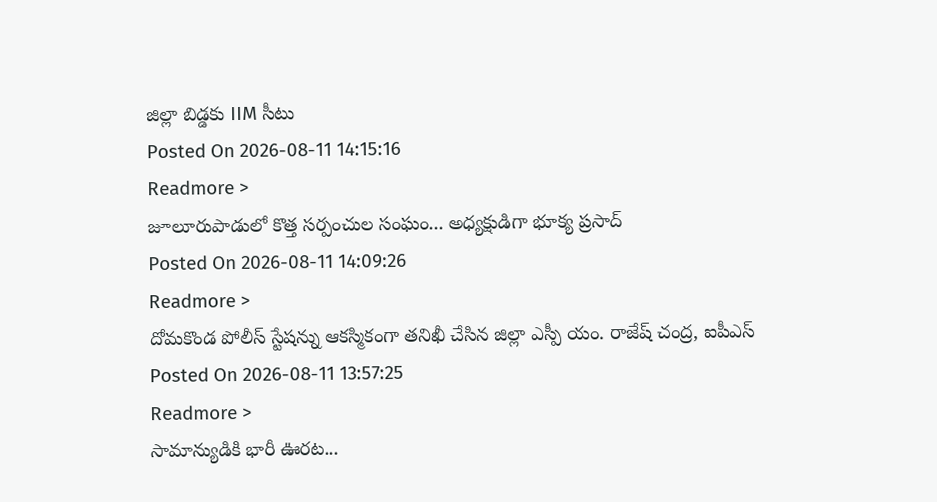జిల్లా బిడ్డకు IIM సీటు
Posted On 2026-08-11 14:15:16
Readmore >
జూలూరుపాడులో కొత్త సర్పంచుల సంఘం... అధ్యక్షుడిగా భూక్య ప్రసాద్
Posted On 2026-08-11 14:09:26
Readmore >
దోమకొండ పోలీస్ స్టేషన్ను ఆకస్మికంగా తనిఖీ చేసిన జిల్లా ఎస్పీ యం. రాజేష్ చంద్ర, ఐపీఎస్
Posted On 2026-08-11 13:57:25
Readmore >
సామాన్యుడికి భారీ ఊరట...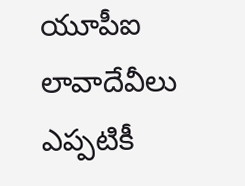యూపీఐ లావాదేవీలు ఎప్పటికీ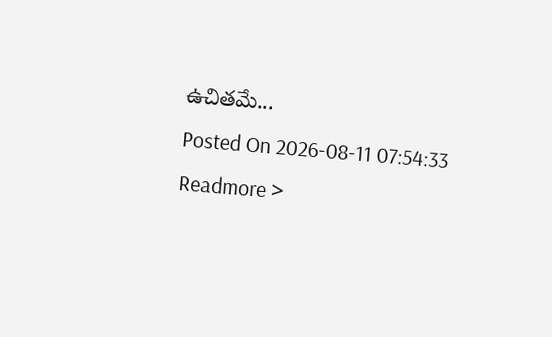ఉచితమే...
Posted On 2026-08-11 07:54:33
Readmore >